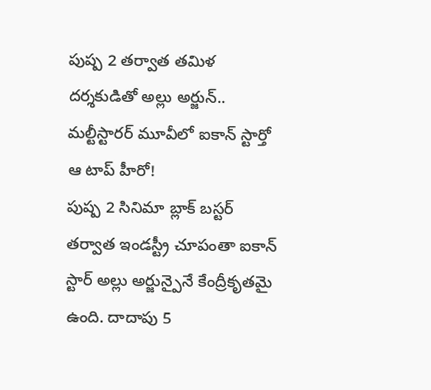పుష్ప 2 తర్వాత తమిళ దర్శకుడితో అల్లు అర్జున్.. మల్టీస్టారర్ మూవీలో ఐకాన్ స్టార్తో ఆ టాప్ హీరో!
పుష్ప 2 సినిమా బ్లాక్ బస్టర్ తర్వాత ఇండస్ట్రీ చూపంతా ఐకాన్ స్టార్ అల్లు అర్జున్పైనే కేంద్రీకృతమై ఉంది. దాదాపు 5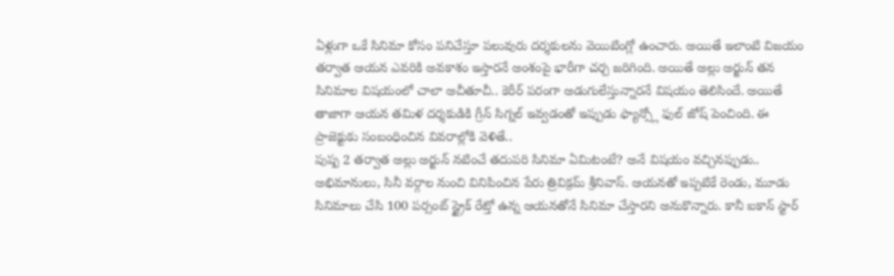ఏళ్లుగా ఒకే సినిమా కోసం పనిచేస్తూ పలువురు దర్శకులను వెయిటింగ్లో ఉంచారు. అయితే ఇలాంటి విజయం తర్వాత ఆయన ఎవరికి అవకాశం ఇస్తారనే అంశంపై భారీగా చర్చ జరిగింది. అయితే అల్లు అర్జున్ తన సినిమాల విషయంలో చాలా అచీతూచీ.. కెరీర్ పరంగా అడుగులేస్తున్నారనే విషయం తెలిసిందే. అయితే తాజాగా ఆయన తమిళ దర్శకుడికి గ్రీన్ సిగ్నల్ ఇవ్వడంతో ఇప్పుడు ఫ్యాన్స్లో ఫుల్ జోష్ పెంచింది. ఈ ప్రాజెక్టుకు సంబంధించిన వివరాల్లోకి వెళితే..
పుష్ప 2 తర్వాత అల్లు అర్జున్ నటించే తదుపరి సినిమా ఏమిటంటే? అనే విషయం వచ్చినప్పుడు.. అభిమానులు, సినీ వర్గాల నుంచి వినిపించిన పేరు త్రివిక్రమ్ శ్రీనివాస్. ఆయనతో ఇప్పటికే రెండు, మూడు సినిమాలు చేసి 100 పర్సంట్ స్ట్రైక్ రేట్తో ఉన్న ఆయనతోనే సినిమా చేస్తారని అనుకొన్నారు. కానీ ఐకాన్ స్టార్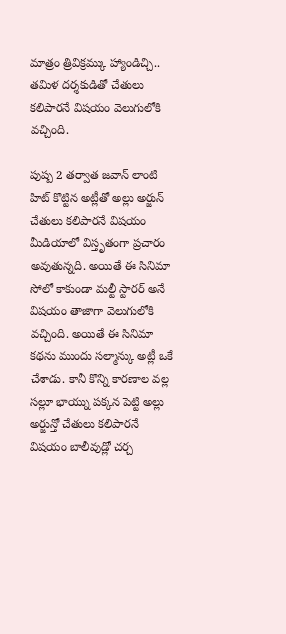మాత్రం త్రివిక్రమ్కు హ్యాండిచ్చి.. తమిళ దర్శకుడితో చేతులు కలిపారనే విషయం వెలుగులోకి వచ్చింది.

పుష్ప 2 తర్వాత జవాన్ లాంటి హిట్ కొట్టిన అట్లీతో అల్లు అర్జున్ చేతులు కలిపారనే విషయం మీడియాలో విస్తృతంగా ప్రచారం అవుతున్నది. అయితే ఈ సినిమా సోలో కాకుండా మల్టీ స్టారర్ అనే విషయం తాజాగా వెలుగులోకి వచ్చింది. అయితే ఈ సినిమా కథను ముందు సల్మాన్కు అట్లీ ఒకే చేశాడు. కానీ కొన్ని కారణాల వల్ల సల్లూ భాయ్ను పక్కన పెట్టి అల్లు అర్జున్తో చేతులు కలిపారనే విషయం బాలీవుడ్లో చర్చ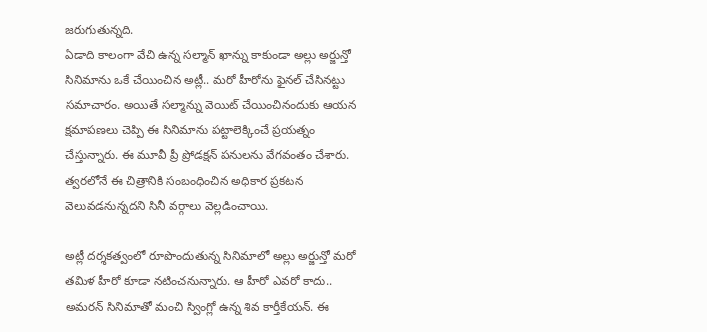జరుగుతున్నది.
ఏడాది కాలంగా వేచి ఉన్న సల్మాన్ ఖాన్ను కాకుండా అల్లు అర్జున్తో సినిమాను ఒకే చేయించిన అట్లీ.. మరో హీరోను ఫైనల్ చేసినట్టు సమాచారం. అయితే సల్మాన్ను వెయిట్ చేయించినందుకు ఆయన క్షమాపణలు చెప్పి ఈ సినిమాను పట్టాలెక్కించే ప్రయత్నం చేస్తున్నారు. ఈ మూవీ ప్రీ ప్రోడక్షన్ పనులను వేగవంతం చేశారు. త్వరలోనే ఈ చిత్రానికి సంబంధించిన అధికార ప్రకటన వెలువడనున్నదని సినీ వర్గాలు వెల్లడించాయి.

అట్లీ దర్శకత్వంలో రూపొందుతున్న సినిమాలో అల్లు అర్జున్తో మరో తమిళ హీరో కూడా నటించనున్నారు. ఆ హీరో ఎవరో కాదు.. అమరన్ సినిమాతో మంచి స్వింగ్లో ఉన్న శివ కార్తీకేయన్. ఈ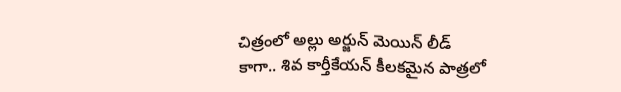చిత్రంలో అల్లు అర్జున్ మెయిన్ లీడ్ కాగా.. శివ కార్తీకేయన్ కీలకమైన పాత్రలో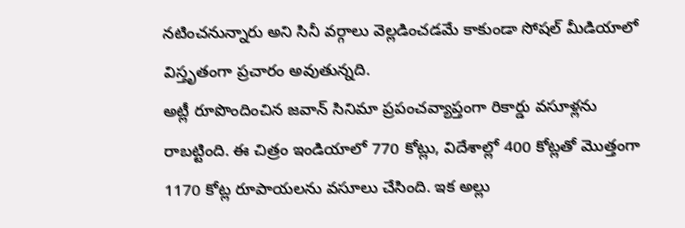నటించనున్నారు అని సినీ వర్గాలు వెల్లడించడమే కాకుండా సోషల్ మీడియాలో విస్తృతంగా ప్రచారం అవుతున్నది.
అట్లీ రూపొందించిన జవాన్ సినిమా ప్రపంచవ్యాప్తంగా రికార్డు వసూళ్లను రాబట్టింది. ఈ చిత్రం ఇండియాలో 770 కోట్లు, విదేశాల్లో 400 కోట్లతో మొత్తంగా 1170 కోట్ల రూపాయలను వసూలు చేసింది. ఇక అల్లు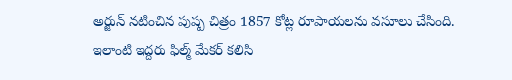అర్జున్ నటించిన పుష్ప చిత్రం 1857 కోట్ల రూపాయలను వసూలు చేసింది. ఇలాంటి ఇద్దరు ఫిల్మ్ మేకర్ కలిసి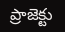ప్రాజెక్టు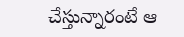చేస్తున్నారంటే ఆ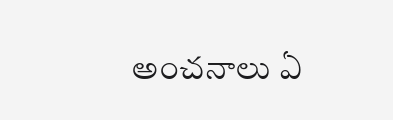అంచనాలు ఏ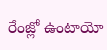రేంజ్లో ఉంటాయో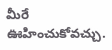మీరే ఊహించుకోవచ్చు.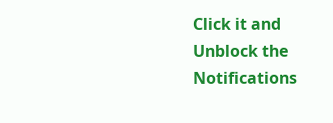Click it and Unblock the Notifications